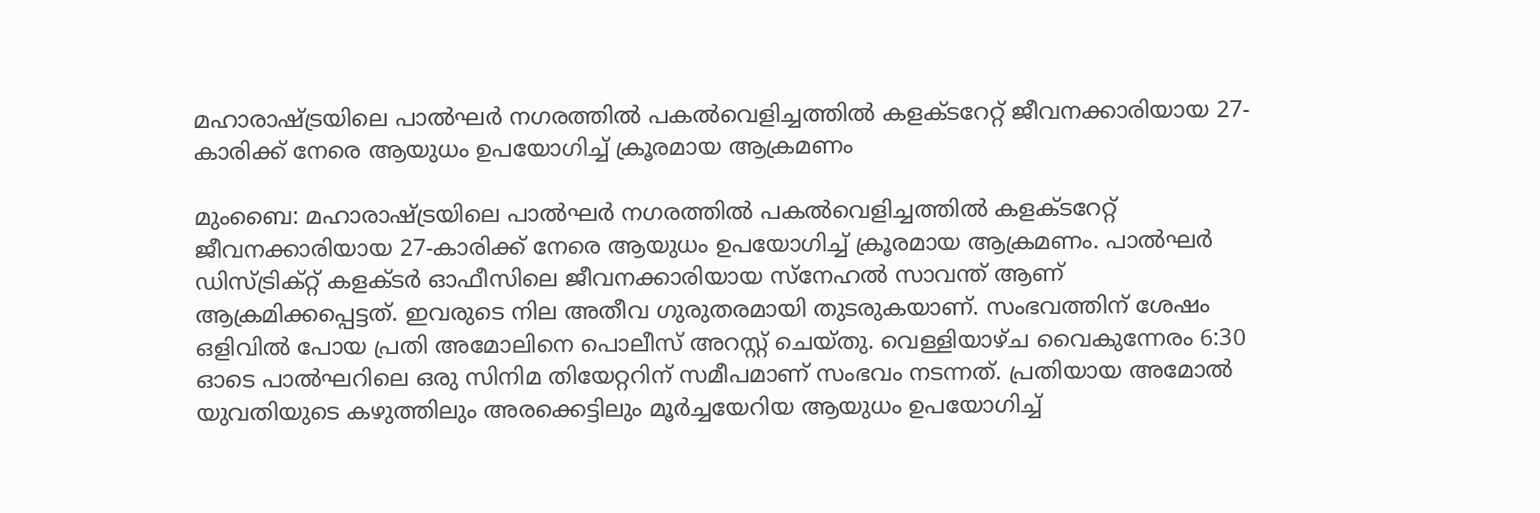മഹാരാഷ്ട്രയിലെ പാൽഘർ നഗരത്തിൽ പകൽവെളിച്ചത്തിൽ കളക്ടറേറ്റ് ജീവനക്കാരിയായ 27-കാരിക്ക് നേരെ ആയുധം ഉപയോഗിച്ച് ക്രൂരമായ ആക്രമണം

മുംബൈ: മഹാരാഷ്ട്രയിലെ പാൽഘർ നഗരത്തിൽ പകൽവെളിച്ചത്തിൽ കളക്ടറേറ്റ് ജീവനക്കാരിയായ 27-കാരിക്ക് നേരെ ആയുധം ഉപയോഗിച്ച് ക്രൂരമായ ആക്രമണം. പാൽഘർ ഡിസ്ട്രിക്റ്റ് കളക്ടർ ഓഫീസിലെ ജീവനക്കാരിയായ സ്നേഹൽ സാവന്ത് ആണ് ആക്രമിക്കപ്പെട്ടത്. ഇവരുടെ നില അതീവ ഗുരുതരമായി തുടരുകയാണ്. സംഭവത്തിന് ശേഷം ഒളിവിൽ പോയ പ്രതി അമോലിനെ പൊലീസ് അറസ്റ്റ് ചെയ്തു. വെള്ളിയാഴ്ച വൈകുന്നേരം 6:30 ഓടെ പാൽഘറിലെ ഒരു സിനിമ തിയേറ്ററിന് സമീപമാണ് സംഭവം നടന്നത്. പ്രതിയായ അമോൽ യുവതിയുടെ കഴുത്തിലും അരക്കെട്ടിലും മൂർച്ചയേറിയ ആയുധം ഉപയോഗിച്ച്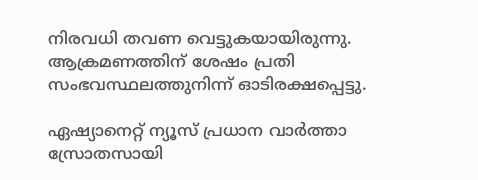നിരവധി തവണ വെട്ടുകയായിരുന്നു. ആക്രമണത്തിന് ശേഷം പ്രതി സംഭവസ്ഥലത്തുനിന്ന് ഓടിരക്ഷപ്പെട്ടു.

ഏഷ്യാനെറ്റ് ന്യൂസ് പ്രധാന വാർത്താ സ്രോതസായി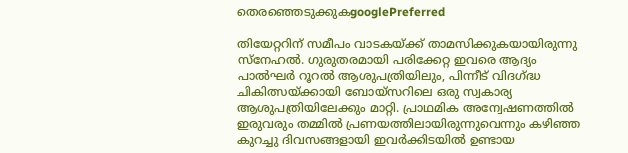തെരഞ്ഞെടുക്കുകgooglePreferred

തിയേറ്ററിന് സമീപം വാടകയ്ക്ക് താമസിക്കുകയായിരുന്നു സ്നേഹൽ. ഗുരുതരമായി പരിക്കേറ്റ ഇവരെ ആദ്യം പാൽഘർ റൂറൽ ആശുപത്രിയിലും, പിന്നീട് വിദഗ്ദ്ധ ചികിത്സയ്ക്കായി ബോയ്‌സറിലെ ഒരു സ്വകാര്യ ആശുപത്രിയിലേക്കും മാറ്റി. പ്രാഥമിക അന്വേഷണത്തിൽ ഇരുവരും തമ്മിൽ പ്രണയത്തിലായിരുന്നുവെന്നും കഴിഞ്ഞ കുറച്ചു ദിവസങ്ങളായി ഇവർക്കിടയിൽ ഉണ്ടായ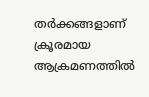തർക്കങ്ങളാണ് ക്രൂരമായ ആക്രമണത്തിൽ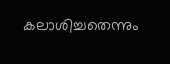കലാശിച്ചതെന്നും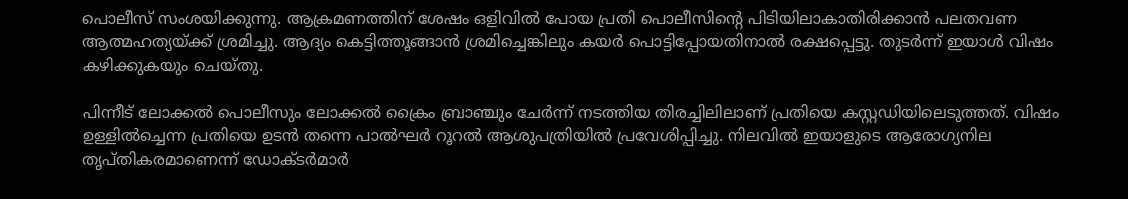പൊലീസ് സംശയിക്കുന്നു. ആക്രമണത്തിന് ശേഷം ഒളിവിൽ പോയ പ്രതി പൊലീസിന്റെ പിടിയിലാകാതിരിക്കാൻ പലതവണ ആത്മഹത്യയ്ക്ക് ശ്രമിച്ചു. ആദ്യം കെട്ടിത്തൂങ്ങാൻ ശ്രമിച്ചെങ്കിലും കയർ പൊട്ടിപ്പോയതിനാൽ രക്ഷപ്പെട്ടു. തുടർന്ന് ഇയാൾ വിഷം കഴിക്കുകയും ചെയ്തു.

പിന്നീട് ലോക്കൽ പൊലീസും ലോക്കൽ ക്രൈം ബ്രാഞ്ചും ചേർന്ന് നടത്തിയ തിരച്ചിലിലാണ് പ്രതിയെ കസ്റ്റഡിയിലെടുത്തത്. വിഷം ഉള്ളിൽച്ചെന്ന പ്രതിയെ ഉടൻ തന്നെ പാൽഘർ റൂറൽ ആശുപത്രിയിൽ പ്രവേശിപ്പിച്ചു. നിലവിൽ ഇയാളുടെ ആരോഗ്യനില തൃപ്തികരമാണെന്ന് ഡോക്ടർമാർ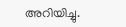അറിയിച്ചു.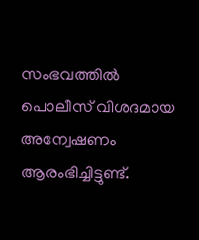സംഭവത്തിൽ പൊലീസ് വിശദമായ അന്വേഷണം ആരംഭിച്ചിട്ടുണ്ട്.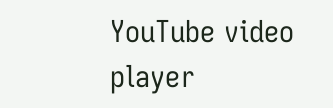YouTube video player